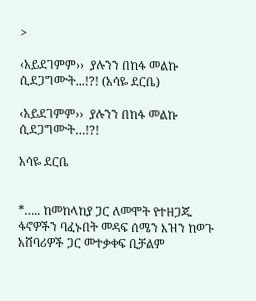>

‹አይደገምም››  ያሉንን በከፋ መልኩ ሲደጋግሙት...!?! (አሳዬ ደርቤ)

‹አይደገምም››  ያሉንን በከፋ መልኩ ሲደጋግሙት…!?!

አሳዬ ደርቤ


*….. ከመከላከያ ጋር ለመሞት የተዘጋጁ ፋኖዎችን ባፈኑበት መዳፍ ሰሜን እዝን ከወጉ አሸባሪዎች ጋር መተቃቀፍ ቢቻልም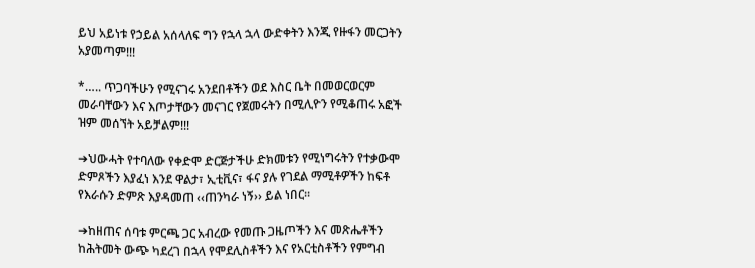ይህ አይነቱ የኃይል አሰላለፍ ግን የኋላ ኋላ ውድቀትን እንጂ የዙፋን መርጋትን አያመጣም!!!

*….. ጥጋባችሁን የሚናገሩ አንደበቶችን ወደ እስር ቤት በመወርወርም መራባቸውን እና እጦታቸውን መናገር የጀመሩትን በሚሊዮን የሚቆጠሩ አፎች ዝም መሰኘት አይቻልም!!!

➔ህውሓት የተባለው የቀድሞ ድርጅታችሁ ድክመቱን የሚነግሩትን የተቃውሞ ድምጾችን እያፈነ እንደ ዋልታ፣ ኢቲቪና፣ ፋና ያሉ የገደል ማሚቶዎችን ከፍቶ የእራሱን ድምጽ እያዳመጠ ‹‹ጠንካራ ነኝ›› ይል ነበር፡፡

➔ከዘጠና ሰባቱ ምርጫ ጋር አብረው የመጡ ጋዜጦችን እና መጽሔቶችን ከሕትመት ውጭ ካደረገ በኋላ የሞደሊስቶችን እና የአርቲስቶችን የምግብ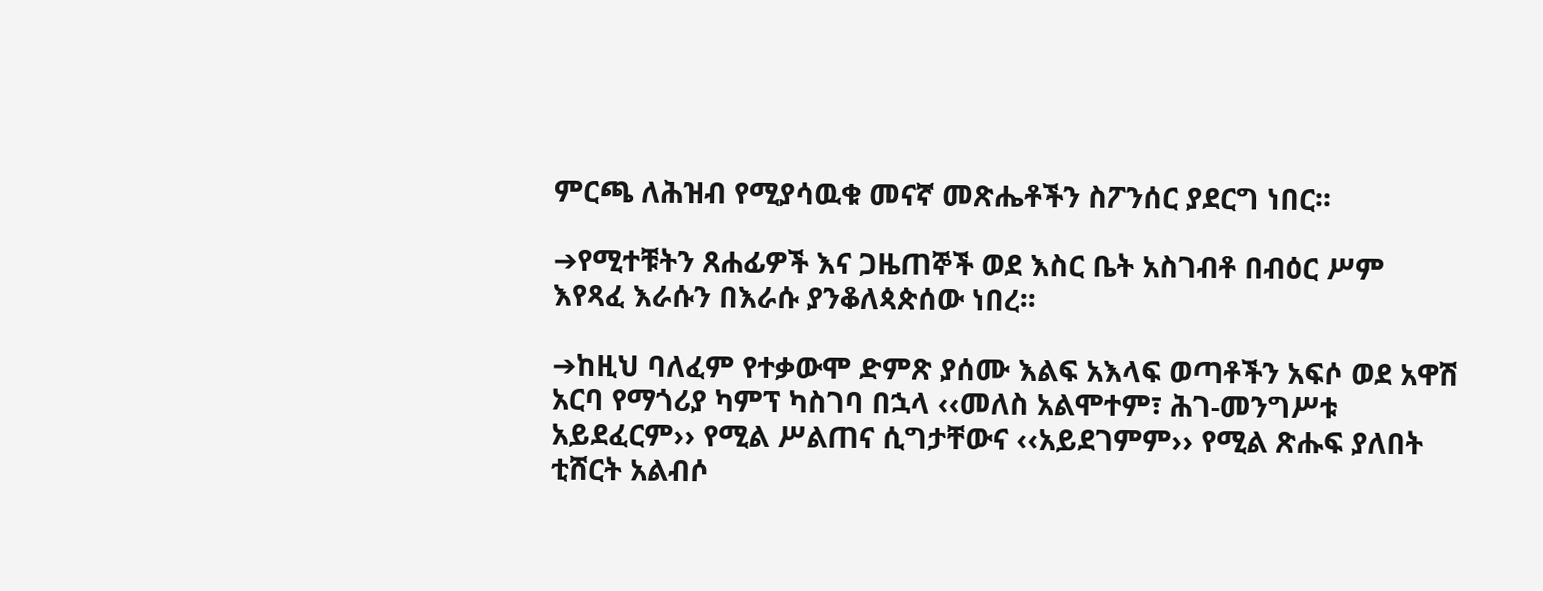ምርጫ ለሕዝብ የሚያሳዉቁ መናኛ መጽሔቶችን ስፖንሰር ያደርግ ነበር፡፡

➔የሚተቹትን ጸሐፊዎች እና ጋዜጠኞች ወደ እስር ቤት አስገብቶ በብዕር ሥም እየጻፈ እራሱን በእራሱ ያንቆለጳጵሰው ነበረ፡፡

➔ከዚህ ባለፈም የተቃውሞ ድምጽ ያሰሙ እልፍ አእላፍ ወጣቶችን አፍሶ ወደ አዋሽ አርባ የማጎሪያ ካምፕ ካስገባ በኋላ ‹‹መለስ አልሞተም፣ ሕገ-መንግሥቱ አይደፈርም›› የሚል ሥልጠና ሲግታቸውና ‹‹አይደገምም›› የሚል ጽሑፍ ያለበት ቲሸርት አልብሶ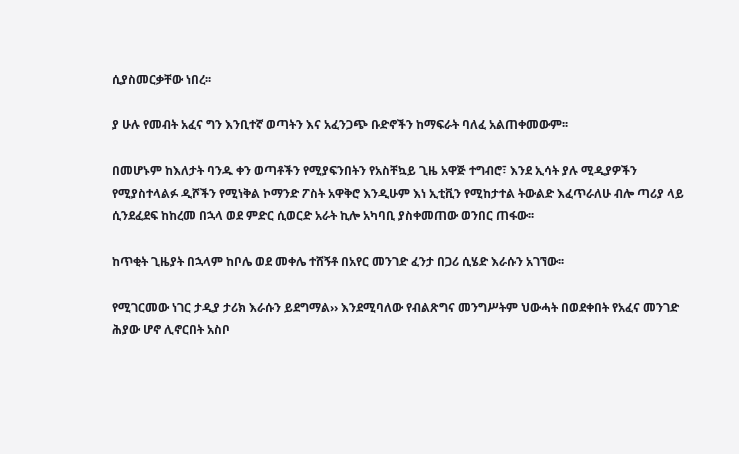ሲያስመርቃቸው ነበረ፡፡

ያ ሁሉ የመብት አፈና ግን እንቢተኛ ወጣትን እና አፈንጋጭ ቡድኖችን ከማፍራት ባለፈ አልጠቀመውም፡፡

በመሆኑም ከእለታት ባንዱ ቀን ወጣቶችን የሚያፍንበትን የአስቸኳይ ጊዜ አዋጅ ተግብሮ፣ እንደ ኢሳት ያሉ ሚዲያዎችን የሚያስተላልፉ ዲሾችን የሚነቅል ኮማንድ ፖስት አዋቅሮ እንዲሁም እነ ኢቲቪን የሚከታተል ትውልድ እፈጥራለሁ ብሎ ጣሪያ ላይ ሲንደፈደፍ ከከረመ በኋላ ወደ ምድር ሲወርድ አራት ኪሎ አካባቢ ያስቀመጠው ወንበር ጠፋው፡፡

ከጥቂት ጊዜያት በኋላም ከቦሌ ወደ መቀሌ ተሸኝቶ በአየር መንገድ ፈንታ በጋሪ ሲሄድ እራሱን አገኘው፡፡

የሚገርመው ነገር ታዲያ ታሪክ እራሱን ይደግማል›› እንደሚባለው የብልጽግና መንግሥትም ህውሓት በወደቀበት የአፈና መንገድ ሕያው ሆኖ ሊኖርበት አስቦ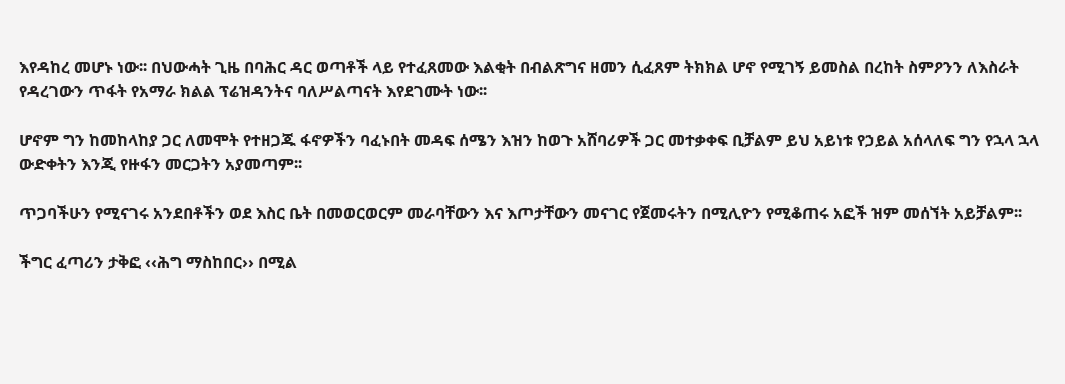እየዳከረ መሆኑ ነው፡፡ በህውሓት ጊዜ በባሕር ዳር ወጣቶች ላይ የተፈጸመው እልቂት በብልጽግና ዘመን ሲፈጸም ትክክል ሆኖ የሚገኝ ይመስል በረከት ስምዖንን ለእስራት የዳረገውን ጥፋት የአማራ ክልል ፕሬዝዳንትና ባለሥልጣናት እየደገሙት ነው፡፡

ሆኖም ግን ከመከላከያ ጋር ለመሞት የተዘጋጁ ፋኖዎችን ባፈኑበት መዳፍ ሰሜን እዝን ከወጉ አሸባሪዎች ጋር መተቃቀፍ ቢቻልም ይህ አይነቱ የኃይል አሰላለፍ ግን የኋላ ኋላ ውድቀትን እንጂ የዙፋን መርጋትን አያመጣም፡፡

ጥጋባችሁን የሚናገሩ አንደበቶችን ወደ እስር ቤት በመወርወርም መራባቸውን እና እጦታቸውን መናገር የጀመሩትን በሚሊዮን የሚቆጠሩ አፎች ዝም መሰኘት አይቻልም፡፡

ችግር ፈጣሪን ታቅፎ ‹‹ሕግ ማስከበር›› በሚል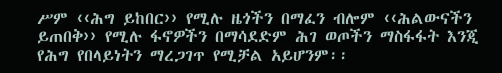ሥም ‹‹ሕግ ይከበር›› የሚሉ ዜጎችን በማፈን ብሎም ‹‹ሕልውናችን ይጠበቅ›› የሚሉ ፋኖዎችን በማሳደድም ሕገ ወጦችን ማስፋፋት እንጂ የሕግ የበላይነትን ማረጋገጥ የሚቻል አይሆንም፡፡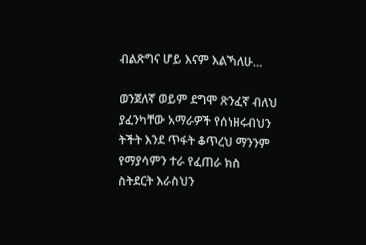ብልጽግና ሆይ እናም እልኻለሁ…

ወንጀለኛ ወይም ደግሞ ጽንፈኛ ብለህ ያፈንካቸው አማራዎች የሰነዘሩብህን ትችት እንደ ጥፋት ቆጥረህ ማንንም የማያሳምን ተራ የፈጠራ ክስ ስትደርት እራስህን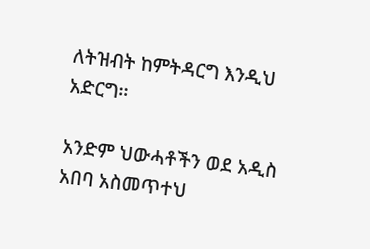ለትዝብት ከምትዳርግ እንዲህ አድርግ፡፡

አንድም ህውሓቶችን ወደ አዲስ አበባ አስመጥተህ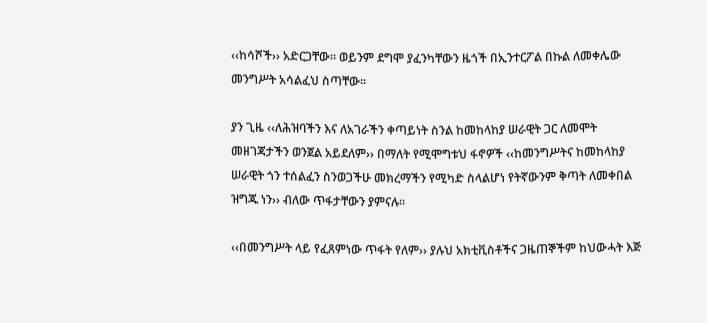‹‹ከሳሾች›› አድርጋቸው፡፡ ወይንም ደግሞ ያፈንካቸውን ዜጎች በኢንተርፖል በኩል ለመቀሌው መንግሥት አሳልፈህ ስጣቸው፡፡

ያን ጊዜ ‹‹ለሕዝባችን እና ለአገራችን ቀጣይነት ስንል ከመከላከያ ሠራዊት ጋር ለመሞት መዘገጃታችን ወንጀል አይደለም›› በማለት የሚሞግቱህ ፋኖዎች ‹‹ከመንግሥትና ከመከላከያ ሠራዊት ጎን ተሰልፈን ስንወጋችሁ መክረማችን የሚካድ ስላልሆነ የትኛውንም ቅጣት ለመቀበል ዝግጁ ነን›› ብለው ጥፋታቸውን ያምናሉ፡፡

‹‹በመንግሥት ላይ የፈጸምነው ጥፋት የለም›› ያሉህ አክቲቪስቶችና ጋዜጠኞችም ከህውሓት እጅ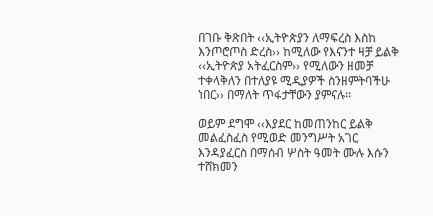በገቡ ቅጽበት ‹‹ኢትዮጵያን ለማፍረስ እስከ እንጦሮጦስ ድረስ›› ከሚለው የእናንተ ዛቻ ይልቅ ‹‹ኢትዮጵያ አትፈርስም›› የሚለውን ዘመቻ ተቀላቅለን በተለያዩ ሚዲያዎች ስንዘምትባችሁ ነበር›› በማለት ጥፋታቸውን ያምናሉ፡፡

ወይም ደግሞ ‹‹እያደር ከመጠንከር ይልቅ መልፈስፈስ የሚወድ መንግሥት አገር እንዳያፈርስ በማሰብ ሦስት ዓመት ሙሉ እሱን ተሸክመን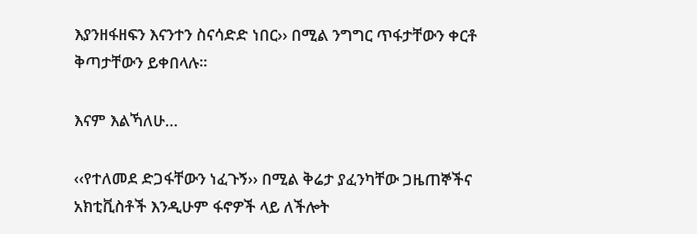እያንዘፋዘፍን እናንተን ስናሳድድ ነበር›› በሚል ንግግር ጥፋታቸውን ቀርቶ ቅጣታቸውን ይቀበላሉ፡፡

እናም እልኻለሁ…

‹‹የተለመደ ድጋፋቸውን ነፈጉኝ›› በሚል ቅሬታ ያፈንካቸው ጋዜጠኞችና አክቲቪስቶች እንዲሁም ፋኖዎች ላይ ለችሎት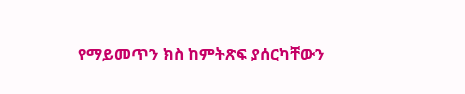የማይመጥን ክስ ከምትጽፍ ያሰርካቸውን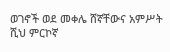ወገኖች ወደ መቀሌ ሸኛቸውና አምሥት ሺህ ምርኮኛ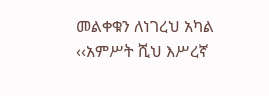መልቀቁን ለነገረህ አካል ‹‹አምሥት ሺህ እሥረኛ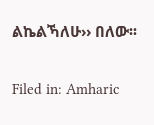ልኬልኻለሁ›› በለው፡፡

Filed in: Amharic